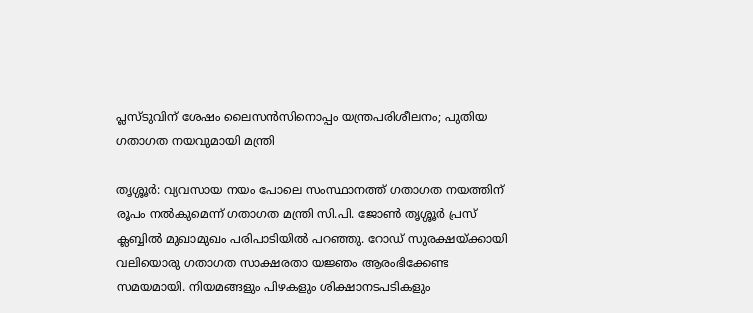പ്ലസ്ടുവിന് ശേഷം ലൈസൻസിനൊപ്പം യന്ത്രപരിശീലനം; പുതിയ ഗതാഗത നയവുമായി മന്ത്രി

തൃശ്ശൂർ: വ്യവസായ നയം പോലെ സംസ്ഥാനത്ത് ഗതാഗത നയത്തിന് രൂപം നൽകുമെന്ന് ഗതാഗത മന്ത്രി സി.പി. ജോൺ തൃശ്ശൂർ പ്രസ് ക്ലബ്ബിൽ മുഖാമുഖം പരിപാടിയിൽ പറഞ്ഞു. റോഡ് സുരക്ഷയ്ക്കായി വലിയൊരു ഗതാഗത സാക്ഷരതാ യജ്ഞം ആരംഭിക്കേണ്ട സമയമായി. നിയമങ്ങളും പിഴകളും ശിക്ഷാനടപടികളും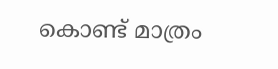കൊണ്ട് മാത്രം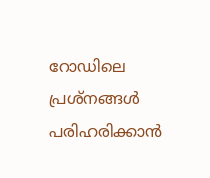റോഡിലെ പ്രശ്നങ്ങൾ പരിഹരിക്കാൻ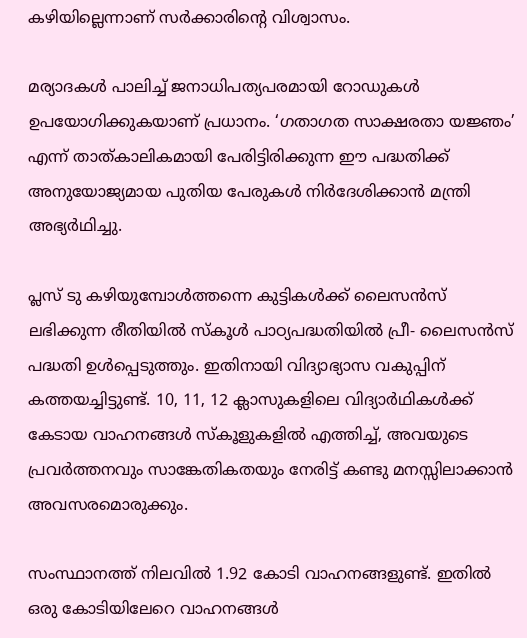കഴിയില്ലെന്നാണ് സർക്കാരിന്റെ വിശ്വാസം.

മര്യാദകൾ പാലിച്ച് ജനാധിപത്യപരമായി റോഡുകൾ ഉപയോഗിക്കുകയാണ് പ്രധാനം. ‘ഗതാഗത സാക്ഷരതാ യജ്ഞം’ എന്ന് താത്കാലികമായി പേരിട്ടിരിക്കുന്ന ഈ പദ്ധതിക്ക് അനുയോജ്യമായ പുതിയ പേരുകൾ നിർദേശിക്കാൻ മന്ത്രി അഭ്യർഥിച്ചു.

പ്ലസ് ടു കഴിയുമ്പോൾത്തന്നെ കുട്ടികൾക്ക് ലൈസൻസ് ലഭിക്കുന്ന രീതിയിൽ സ്‌കൂൾ പാഠ്യപദ്ധതിയിൽ പ്രീ- ലൈസൻസ് പദ്ധതി ഉൾപ്പെടുത്തും. ഇതിനായി വിദ്യാഭ്യാസ വകുപ്പിന് കത്തയച്ചിട്ടുണ്ട്. 10, 11, 12 ക്ലാസുകളിലെ വിദ്യാർഥികൾക്ക് കേടായ വാഹനങ്ങൾ സ്‌കൂളുകളിൽ എത്തിച്ച്, അവയുടെ പ്രവർത്തനവും സാങ്കേതികതയും നേരിട്ട് കണ്ടു മനസ്സിലാക്കാൻ അവസരമൊരുക്കും.

സംസ്ഥാനത്ത് നിലവിൽ 1.92 കോടി വാഹനങ്ങളുണ്ട്. ഇതിൽ ഒരു കോടിയിലേറെ വാഹനങ്ങൾ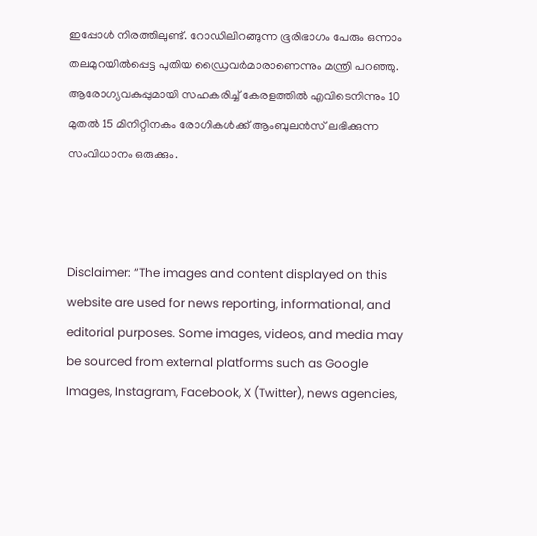ഇപ്പോൾ നിരത്തിലുണ്ട്. റോഡിലിറങ്ങുന്ന ഭൂരിഭാഗം പേരും ഒന്നാം തലമുറയിൽപ്പെട്ട പുതിയ ഡ്രൈവർമാരാണെന്നും മന്ത്രി പറഞ്ഞു. ആരോഗ്യവകുപ്പുമായി സഹകരിച്ച് കേരളത്തിൽ എവിടെനിന്നും 10 മുതൽ 15 മിനിറ്റിനകം രോഗികൾക്ക് ആംബുലൻസ് ലഭിക്കുന്ന സംവിധാനം ഒരുക്കും.



Disclaimer: “The images and content displayed on this website are used for news reporting, informational, and editorial purposes. Some images, videos, and media may be sourced from external platforms such as Google Images, Instagram, Facebook, X (Twitter), news agencies,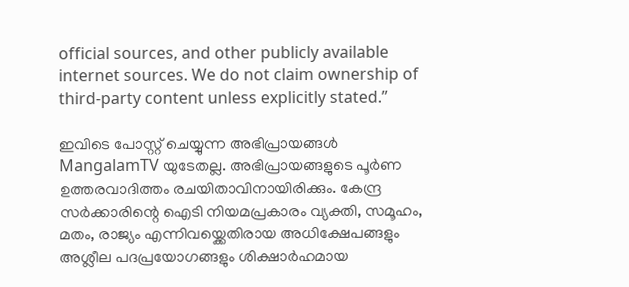official sources, and other publicly available internet sources. We do not claim ownership of third-party content unless explicitly stated.”

ഇവിടെ പോസ്റ്റ് ചെയ്യുന്ന അഭിപ്രായങ്ങൾ MangalamTV യുടേതല്ല. അഭിപ്രായങ്ങളുടെ പൂർണ ഉത്തരവാദിത്തം രചയിതാവിനായിരിക്കും. കേന്ദ്ര സർക്കാരിന്റെ ഐടി നിയമപ്രകാരം വ്യക്തി, സമൂഹം, മതം, രാജ്യം എന്നിവയ്ക്കെതിരായ അധിക്ഷേപങ്ങളും അശ്ലീല പദപ്രയോഗങ്ങളും ശിക്ഷാർഹമായ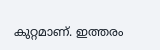കുറ്റമാണ്. ഇത്തരം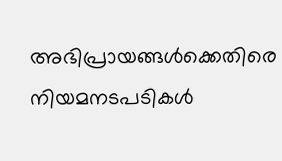അഭിപ്രായങ്ങൾക്കെതിരെ നിയമനടപടികൾ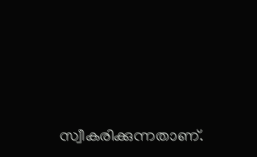സ്വീകരിക്കുന്നതാണ്.